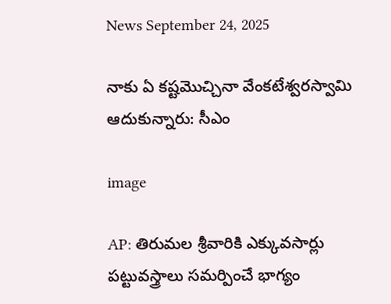News September 24, 2025

నాకు ఏ కష్టమొచ్చినా వేంకటేశ్వరస్వామి ఆదుకున్నారు: సీఎం

image

AP: తిరుమల శ్రీవారికి ఎక్కువసార్లు పట్టువస్త్రాలు సమర్పించే భాగ్యం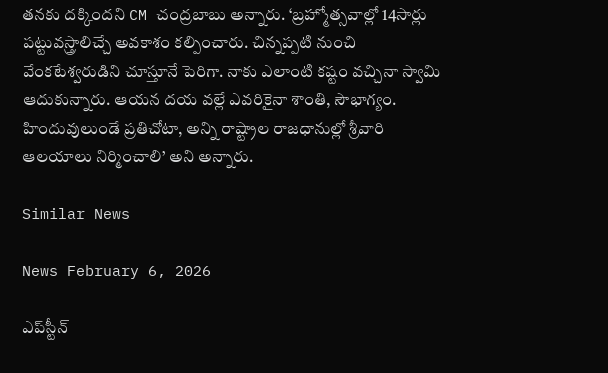తనకు దక్కిందని CM చంద్రబాబు అన్నారు. ‘బ్రహ్మోత్సవాల్లో 14సార్లు పట్టువస్త్రాలిచ్చే అవకాశం కల్పించారు. చిన్నప్పటి నుంచి వేంకటేశ్వరుడిని చూస్తూనే పెరిగా. నాకు ఎలాంటి కష్టం వచ్చినా స్వామి ఆదుకున్నారు. ఆయన దయ వల్లే ఎవరికైనా శాంతి, సౌభాగ్యం. హిందువులుండే ప్రతిచోటా, అన్ని రాష్ట్రాల రాజధానుల్లో శ్రీవారి ఆలయాలు నిర్మించాలి’ అని అన్నారు.

Similar News

News February 6, 2026

ఎప్‌స్టీన్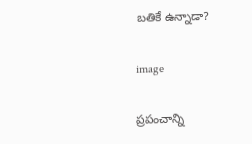బతికే ఉన్నాడా?

image

ప్రపంచాన్ని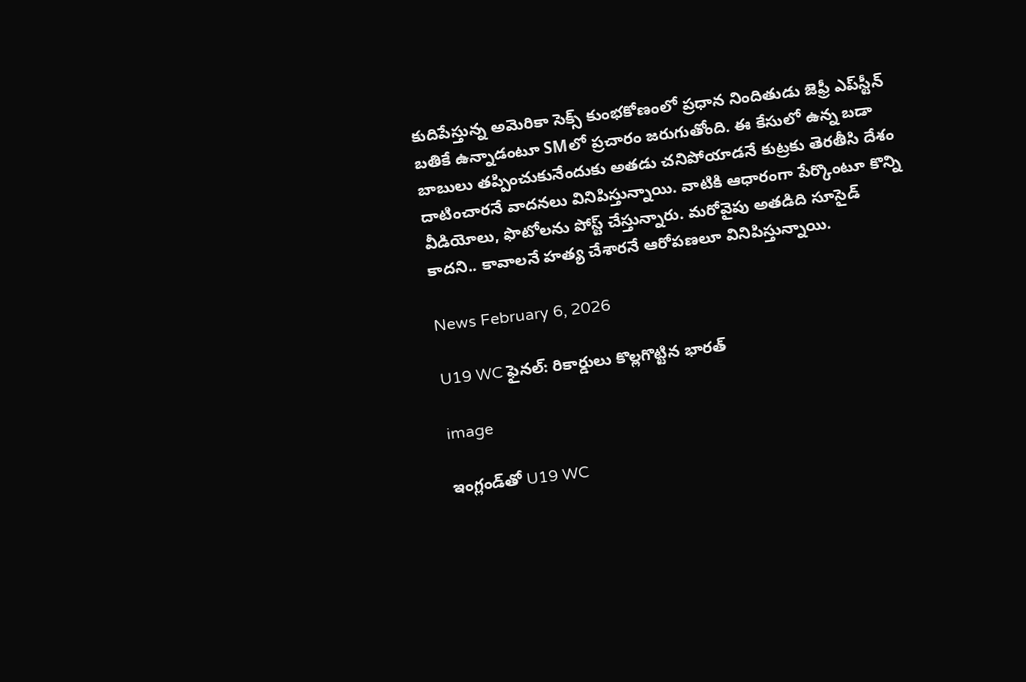కుదిపేస్తున్న అమెరికా సెక్స్ కుంభకోణంలో ప్రధాన నిందితుడు జెఫ్రీ ఎప్‌స్టీన్ బతికే ఉన్నాడంటూ SMలో ప్రచారం జరుగుతోంది. ఈ కేసులో ఉన్న బడా బాబులు తప్పించుకునేందుకు అతడు చనిపోయాడనే కుట్రకు తెరతీసి దేశం దాటించారనే వాదనలు వినిపిస్తున్నాయి. వాటికి ఆధారంగా పేర్కొంటూ కొన్ని వీడియోలు, ఫొటోలను పోస్ట్ చేస్తున్నారు. మరోవైపు అతడిది సూసైడ్ కాదని.. కావాలనే హత్య చేశారనే ఆరోపణలూ వినిపిస్తున్నాయి.

News February 6, 2026

U19 WC ఫైనల్: రికార్డులు కొల్లగొట్టిన భారత్

image

ఇంగ్లండ్‌తో U19 WC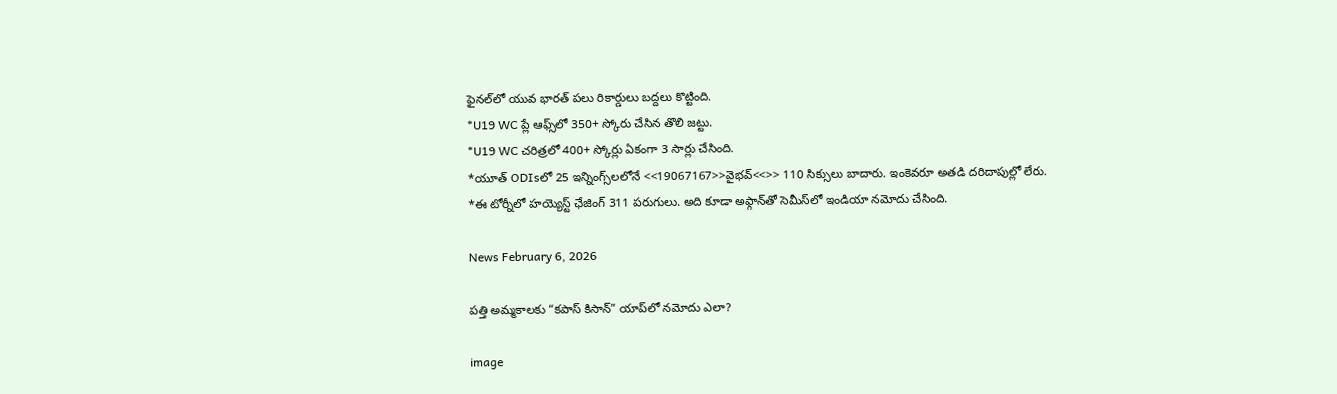ఫైనల్‌లో యువ భారత్ పలు రికార్డులు బద్దలు కొట్టింది.
*U19 WC ప్లే ఆఫ్స్‌లో 350+ స్కోరు చేసిన తొలి జట్టు.
*U19 WC చరిత్రలో 400+ స్కోర్లు ఏకంగా 3 సార్లు చేసింది.
*యూత్ ODIsలో 25 ఇన్నింగ్స్‌లలోనే <<19067167>>వైభవ్<<>> 110 సిక్సులు బాదారు. ఇంకెవరూ అతడి దరిదాపుల్లో లేరు.
*ఈ టోర్నీలో హయ్యెస్ట్ ఛేజింగ్ 311 పరుగులు. అది కూడా అఫ్గాన్‌తో సెమీస్‌లో ఇండియా నమోదు చేసింది.

News February 6, 2026

పత్తి అమ్మకాలకు “కపాస్ కిసాన్” యాప్‌లో నమోదు ఎలా?

image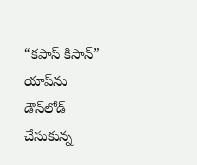“కపాస్ కిసాన్” యాప్‌ను డౌన్‌లోడ్ చేసుకున్న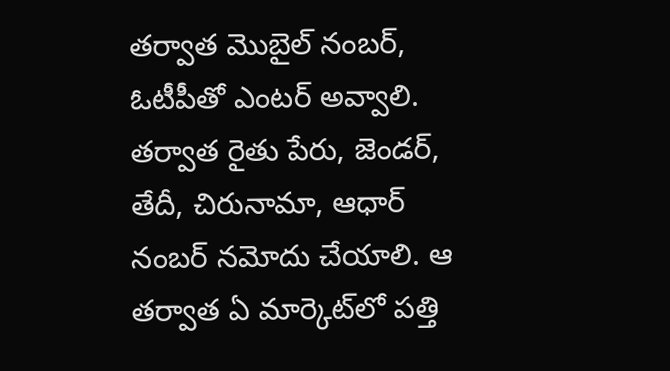తర్వాత మొబైల్ నంబర్, ఓటీపీతో ఎంటర్ అవ్వాలి. తర్వాత రైతు పేరు, జెండర్, తేదీ, చిరునామా, ఆధార్ నంబర్ నమోదు చేయాలి. ఆ తర్వాత ఏ మార్కెట్‌లో పత్తి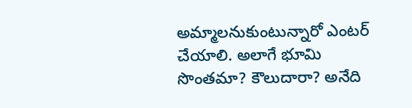అమ్మాలనుకుంటున్నారో ఎంటర్ చేయాలి. అలాగే భూమి సొంతమా? కౌలుదారా? అనేది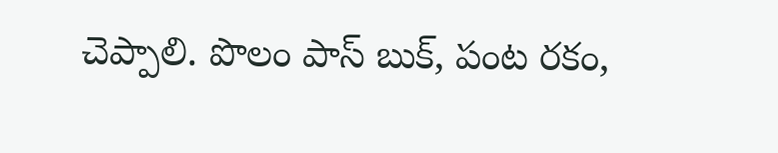చెప్పాలి. పొలం పాస్ బుక్, పంట రకం,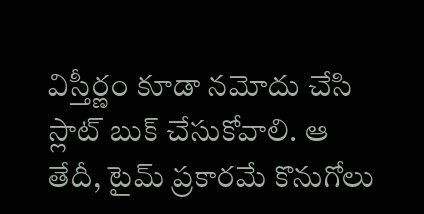విస్తీర్ణం కూడా నమోదు చేసి స్లాట్ బుక్ చేసుకోవాలి. ఆ తేదీ, టైమ్ ప్రకారమే కొనుగోలు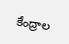కేంద్రాల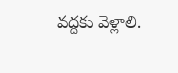వద్దకు వెళ్లాలి.